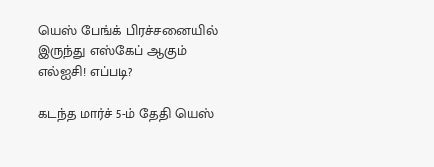யெஸ் பேங்க் பிரச்சனையில் இருந்து எஸ்கேப் ஆகும் எல்ஐசி! எப்படி?

கடந்த மார்ச் 5-ம் தேதி யெஸ்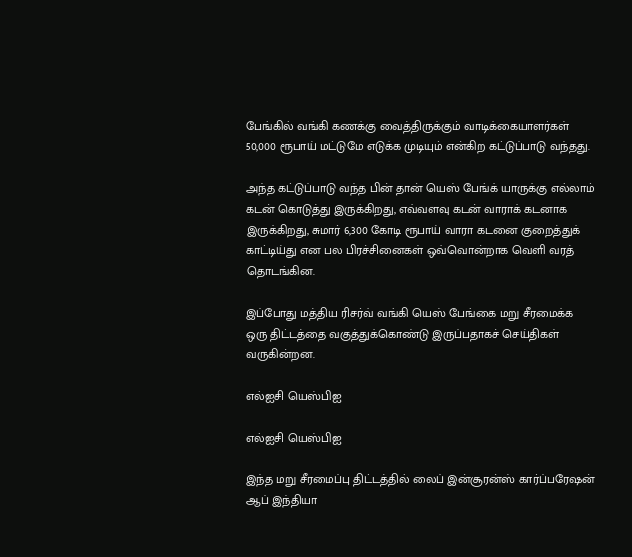பேங்கில் வங்கி கணக்கு வைத்திருக்கும் வாடிக்கையாளர்கள் 50,000 ரூபாய் மட்டுமே எடுக்க முடியும் என்கிற கட்டுப்பாடு வந்தது.

அந்த கட்டுப்பாடு வந்த பின் தான் யெஸ் பேங்க் யாருக்கு எல்லாம் கடன் கொடுத்து இருக்கிறது, எவ்வளவு கடன் வாராக் கடனாக இருக்கிறது, சுமார் 6,300 கோடி ரூபாய் வாரா கடனை குறைத்துக் காட்டிய்து என பல பிரச்சினைகள் ஒவ்வொன்றாக வெளி வரத் தொடங்கின.

இப்போது மத்திய ரிசர்வ் வங்கி யெஸ் பேங்கை மறு சீரமைக்க ஒரு திட்டத்தை வகுத்துக்கொண்டு இருப்பதாகச் செய்திகள் வருகின்றன.

எல்ஐசி யெஸ்பிஐ

எல்ஐசி யெஸ்பிஐ

இந்த மறு சீரமைப்பு திட்டத்தில் லைப் இன்சூரன்ஸ் கார்ப்பரேஷன் ஆப் இந்தியா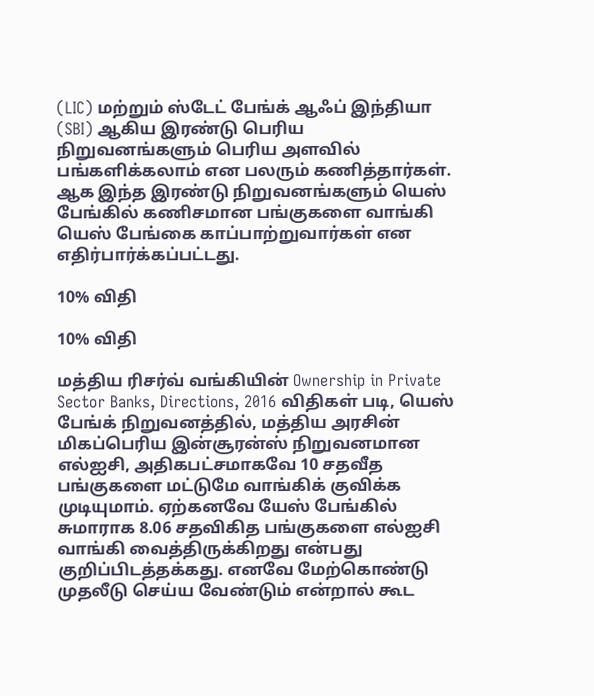(LIC) மற்றும் ஸ்டேட் பேங்க் ஆஃப் இந்தியா (SBI) ஆகிய இரண்டு பெரிய நிறுவனங்களும் பெரிய அளவில் பங்களிக்கலாம் என பலரும் கணித்தார்கள். ஆக இந்த இரண்டு நிறுவனங்களும் யெஸ் பேங்கில் கணிசமான பங்குகளை வாங்கி யெஸ் பேங்கை காப்பாற்றுவார்கள் என எதிர்பார்க்கப்பட்டது.

10% விதி

10% விதி

மத்திய ரிசர்வ் வங்கியின் Ownership in Private Sector Banks, Directions, 2016 விதிகள் படி, யெஸ் பேங்க் நிறுவனத்தில், மத்திய அரசின் மிகப்பெரிய இன்சூரன்ஸ் நிறுவனமான எல்ஐசி, அதிகபட்சமாகவே 10 சதவீத பங்குகளை மட்டுமே வாங்கிக் குவிக்க முடியுமாம். ஏற்கனவே யேஸ் பேங்கில் சுமாராக 8.06 சதவிகித பங்குகளை எல்ஐசி வாங்கி வைத்திருக்கிறது என்பது குறிப்பிடத்தக்கது. எனவே மேற்கொண்டு முதலீடு செய்ய வேண்டும் என்றால் கூட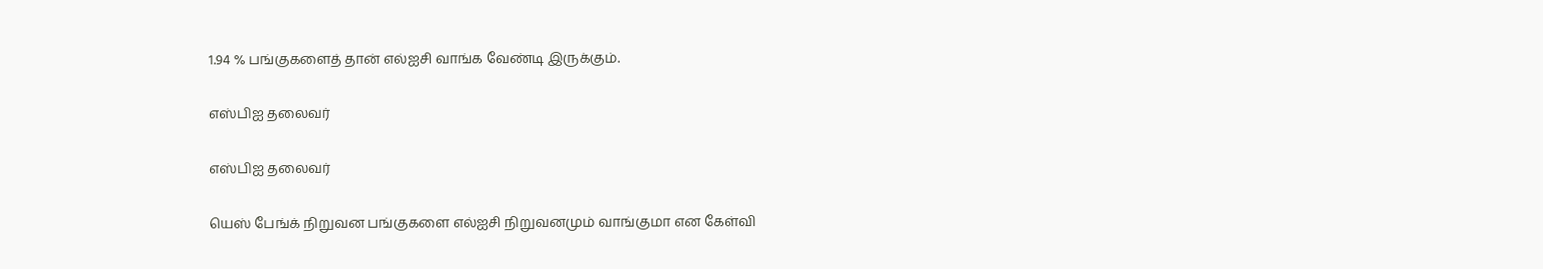1.94 % பங்குகளைத் தான் எல்ஐசி வாங்க வேண்டி இருக்கும்.

எஸ்பிஐ தலைவர்

எஸ்பிஐ தலைவர்

யெஸ் பேங்க் நிறுவன பங்குகளை எல்ஐசி நிறுவனமும் வாங்குமா என கேள்வி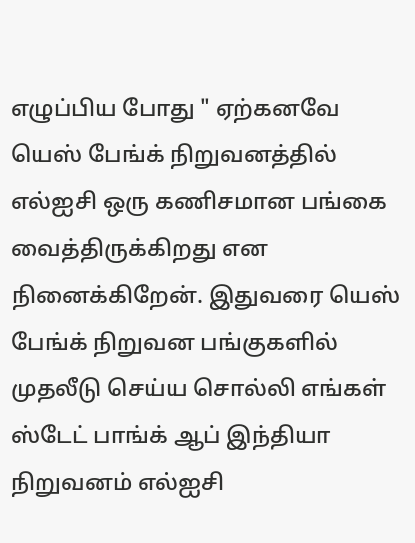எழுப்பிய போது " ஏற்கனவே யெஸ் பேங்க் நிறுவனத்தில் எல்ஐசி ஒரு கணிசமான பங்கை வைத்திருக்கிறது என நினைக்கிறேன். இதுவரை யெஸ் பேங்க் நிறுவன பங்குகளில் முதலீடு செய்ய சொல்லி எங்கள் ஸ்டேட் பாங்க் ஆப் இந்தியா நிறுவனம் எல்ஐசி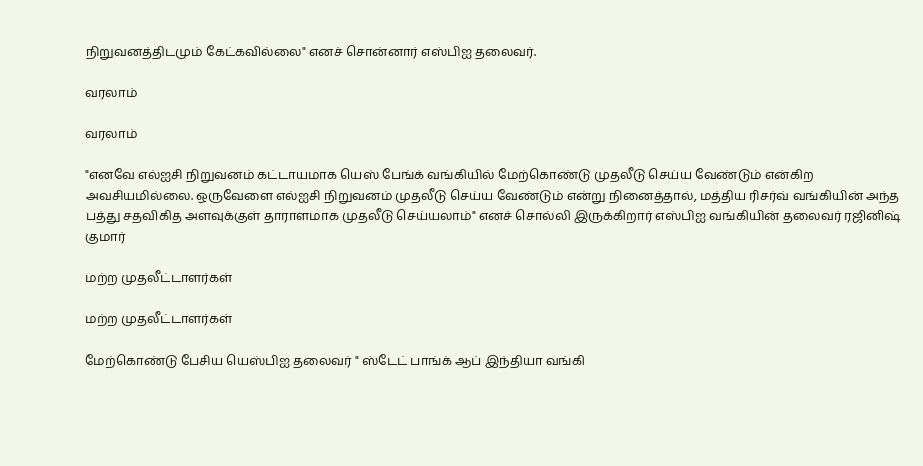நிறுவனத்திடமும் கேட்கவில்லை" எனச் சொன்னார் எஸ்பிஐ தலைவர்.

வரலாம்

வரலாம்

"எனவே எல்ஐசி நிறுவனம் கட்டாயமாக யெஸ் பேங்க் வங்கியில் மேற்கொண்டு முதலீடு செய்ய வேண்டும் என்கிற அவசியமில்லை. ஒருவேளை எல்ஐசி நிறுவனம் முதலீடு செய்ய வேண்டும் என்று நினைத்தால், மத்திய ரிசர்வ் வங்கியின் அந்த பத்து சதவிகித அளவுக்குள் தாராளமாக முதலீடு செய்யலாம்" எனச் சொல்லி இருக்கிறார் எஸ்பிஐ வங்கியின் தலைவர் ரஜினிஷ் குமார்

மற்ற முதலீட்டாளர்கள்

மற்ற முதலீட்டாளர்கள்

மேற்கொண்டு பேசிய யெஸ்பிஐ தலைவர் " ஸ்டேட் பாங்க் ஆப் இந்தியா வங்கி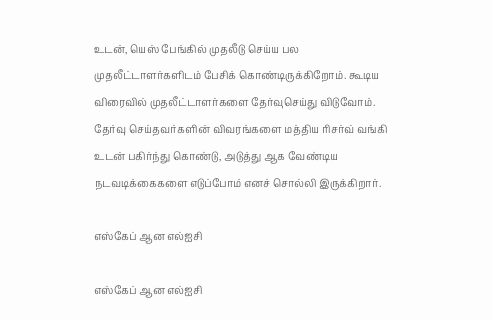உடன், யெஸ் பேங்கில் முதலீடு செய்ய பல முதலீட்டாளர்களிடம் பேசிக் கொண்டிருக்கிறோம். கூடிய விரைவில் முதலீட்டாளர்களை தேர்வுசெய்து விடுவோம். தேர்வு செய்தவர்களின் விவரங்களை மத்திய ரிசர்வ் வங்கி உடன் பகிர்ந்து கொண்டு, அடுத்து ஆக வேண்டிய நடவடிக்கைகளை எடுப்போம் எனச் சொல்லி இருக்கிறார்.

எஸ்கேப் ஆன எல்ஐசி

எஸ்கேப் ஆன எல்ஐசி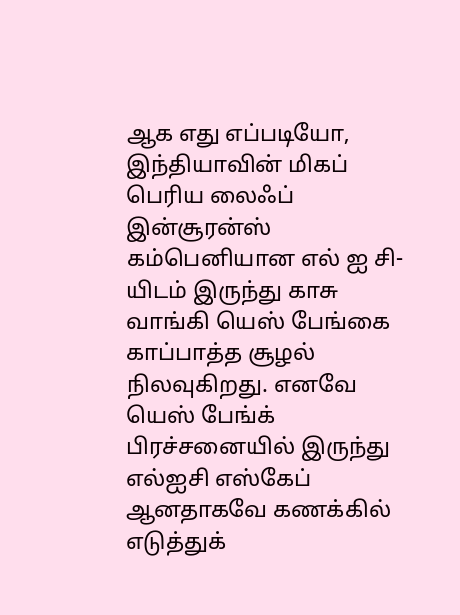ஆக எது எப்படியோ, இந்தியாவின் மிகப் பெரிய லைஃப் இன்சூரன்ஸ் கம்பெனியான எல் ஐ சி-யிடம் இருந்து காசு வாங்கி யெஸ் பேங்கை காப்பாத்த சூழல் நிலவுகிறது. எனவே யெஸ் பேங்க் பிரச்சனையில் இருந்து எல்ஐசி எஸ்கேப் ஆனதாகவே கணக்கில் எடுத்துக்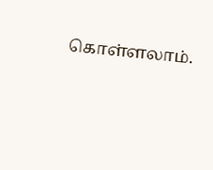கொள்ளலாம்.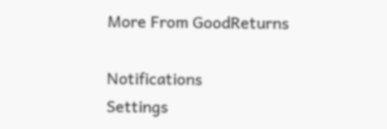More From GoodReturns

Notifications
Settings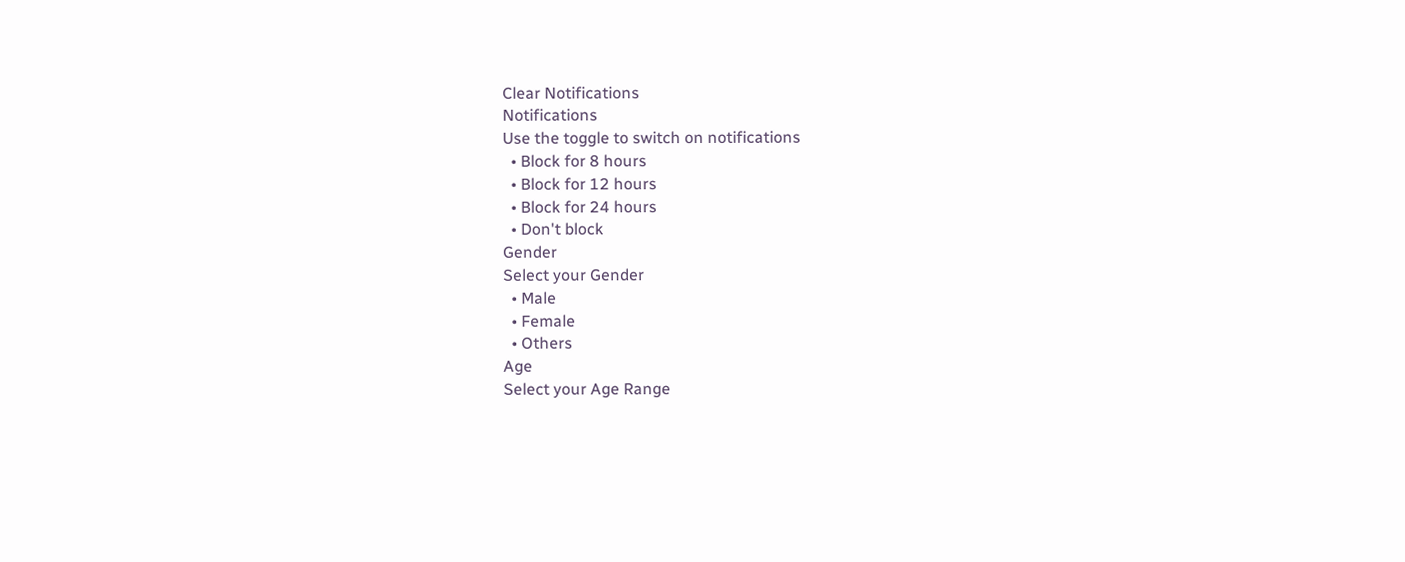Clear Notifications
Notifications
Use the toggle to switch on notifications
  • Block for 8 hours
  • Block for 12 hours
  • Block for 24 hours
  • Don't block
Gender
Select your Gender
  • Male
  • Female
  • Others
Age
Select your Age Range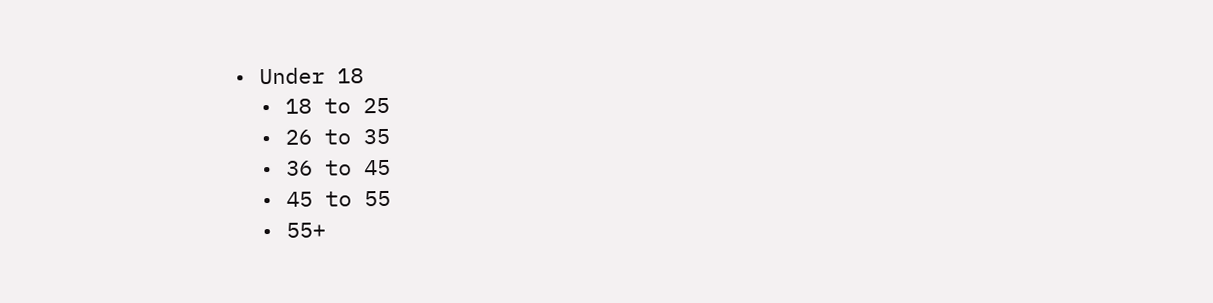• Under 18
  • 18 to 25
  • 26 to 35
  • 36 to 45
  • 45 to 55
  • 55+